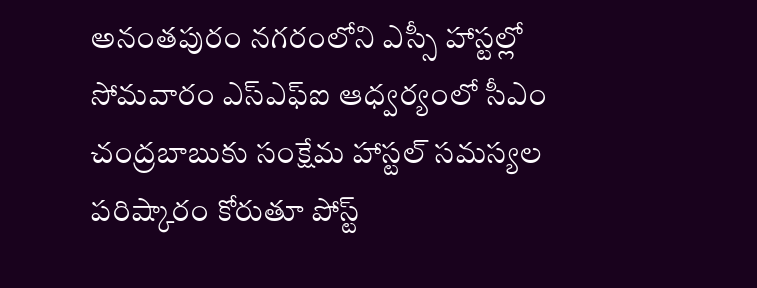అనంతపురం నగరంలోని ఎస్సీ హాస్టల్లో సోమవారం ఎస్ఎఫ్ఐ ఆధ్వర్యంలో సీఎం చంద్రబాబుకు సంక్షేమ హాస్టల్ సమస్యల పరిష్కారం కోరుతూ పోస్ట్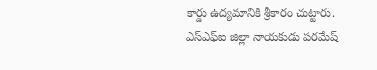కార్డు ఉద్యమానికి శ్రీకారం చుట్టారు. ఎస్ఎఫ్ఐ జిల్లా నాయకుడు పరమేష్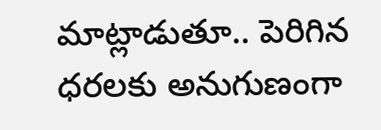మాట్లాడుతూ.. పెరిగిన ధరలకు అనుగుణంగా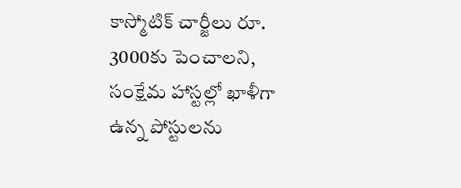కాస్మోటిక్ చార్జీలు రూ. 3000కు పెంచాలని, సంక్షేమ హాస్టల్లో ఖాళీగా ఉన్న పోస్టులను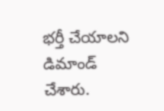భర్తీ చేయాలని డిమాండ్ చేశారు.